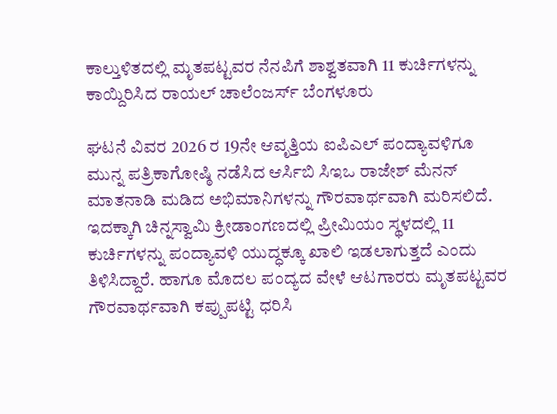ಕಾಲ್ತುಳಿತದಲ್ಲಿ ಮೃತಪಟ್ಟವರ ನೆನಪಿಗೆ ಶಾಶ್ವತವಾಗಿ 11 ಕುರ್ಚಿಗಳನ್ನು ಕಾಯ್ದಿರಿಸಿದ ರಾಯಲ್ ಚಾಲೆಂಜರ್ಸ್ ಬೆಂಗಳೂರು

ಘಟನೆ ವಿವರ 2026 ರ 19ನೇ ಆವೃತ್ತಿಯ ಐಪಿಎಲ್ ಪಂದ್ಯಾವಳಿಗೂ ಮುನ್ನ ಪತ್ರಿಕಾಗೋಷ್ಠಿ ನಡೆಸಿದ ಆರ್ಸಿಬಿ ಸಿಇಒ ರಾಜೇಶ್ ಮೆನನ್ ಮಾತನಾಡಿ ಮಡಿದ ಅಭಿಮಾನಿಗಳನ್ನು ಗೌರವಾರ್ಥವಾಗಿ ಮರಿಸಲಿದೆ. ಇದಕ್ಕಾಗಿ ಚಿನ್ನಸ್ವಾಮಿ ಕ್ರೀಡಾಂಗಣದಲ್ಲಿ ಪ್ರೀಮಿಯಂ ಸ್ಥಳದಲ್ಲಿ 11 ಕುರ್ಚಿಗಳನ್ನು ಪಂದ್ಯಾವಳಿ ಯುದ್ಧಕ್ಕೂ ಖಾಲಿ ಇಡಲಾಗುತ್ತದೆ ಎಂದು ತಿಳಿಸಿದ್ದಾರೆ. ಹಾಗೂ ಮೊದಲ ಪಂದ್ಯದ ವೇಳೆ ಆಟಗಾರರು ಮೃತಪಟ್ಟವರ ಗೌರವಾರ್ಥವಾಗಿ ಕಪ್ಪುಪಟ್ಟಿ ಧರಿಸಿ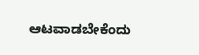ಆಟವಾಡಬೇಕೆಂದು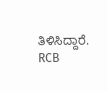ತಿಳಿಸಿದ್ದಾರೆ. RCB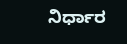ನಿರ್ಧಾರ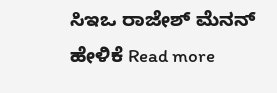ಸಿಇಒ ರಾಜೇಶ್ ಮೆನನ್ ಹೇಳಿಕೆ Read more